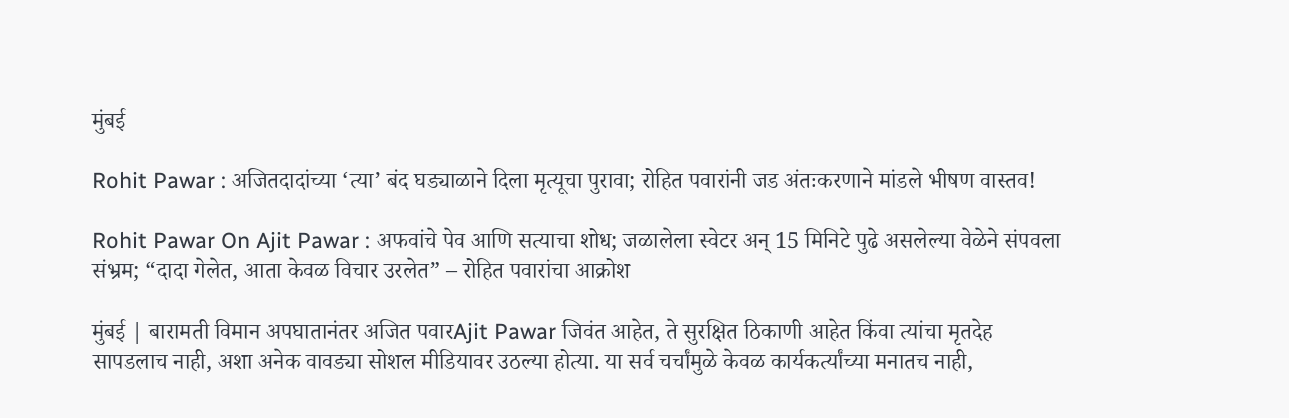मुंबई

Rohit Pawar : अजितदादांच्या ‘त्या’ बंद घड्याळाने दिला मृत्यूचा पुरावा; रोहित पवारांनी जड अंतःकरणाने मांडले भीषण वास्तव!

Rohit Pawar On Ajit Pawar : अफवांचे पेव आणि सत्याचा शोध; जळालेला स्वेटर अन् 15 मिनिटे पुढे असलेल्या वेळेने संपवला संभ्रम; “दादा गेलेत, आता केवळ विचार उरलेत” – रोहित पवारांचा आक्रोश

मुंबई | बारामती विमान अपघातानंतर अजित पवारAjit Pawar जिवंत आहेत, ते सुरक्षित ठिकाणी आहेत किंवा त्यांचा मृतदेह सापडलाच नाही, अशा अनेक वावड्या सोशल मीडियावर उठल्या होत्या. या सर्व चर्चांमुळे केवळ कार्यकर्त्यांच्या मनातच नाही,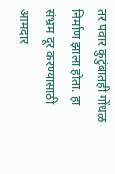तर पवार कुटुंबातही गोंधळ निर्माण झाला होता. हा संभ्रम दूर करण्यासाठी आमदार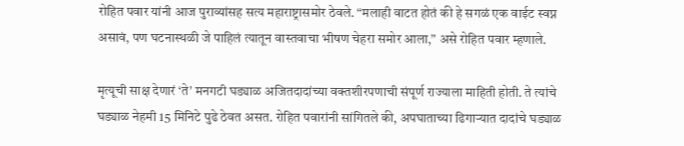रोहित पवार यांनी आज पुराव्यांसह सत्य महाराष्ट्रासमोर ठेवले. “मलाही वाटत होतं की हे सगळं एक वाईट स्वप्न असावं, पण घटनास्थळी जे पाहिलं त्यातून वास्तवाचा भीषण चेहरा समोर आला,” असे रोहित पवार म्हणाले.

मृत्यूची साक्ष देणारं ‘ते’ मनगटी घड्याळ अजितदादांच्या वक्तशीरपणाची संपूर्ण राज्याला माहिती होती. ते त्यांचे घड्याळ नेहमी 15 मिनिटे पुढे ठेवत असत. रोहित पवारांनी सांगितले की, अपघाताच्या ढिगाऱ्यात दादांचे घड्याळ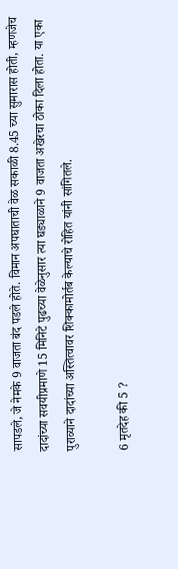सापडले, जे नेमके 9 वाजता बंद पडले होते. विमान अपघाताची वेळ सकाळी 8.45 च्या सुमारास होती, म्हणजेच दादांच्या सवयीप्रमाणे 15 मिनिटे पुढच्या वेळेनुसार त्या घड्याळाने 9 वाजता अखेरचा ठोका दिला होता. या एका पुराव्याने दादांच्या अस्तित्वावर शिक्कामोर्तब केल्याचे रोहित यांनी सांगितले.

6 मृतदेह की 5 ?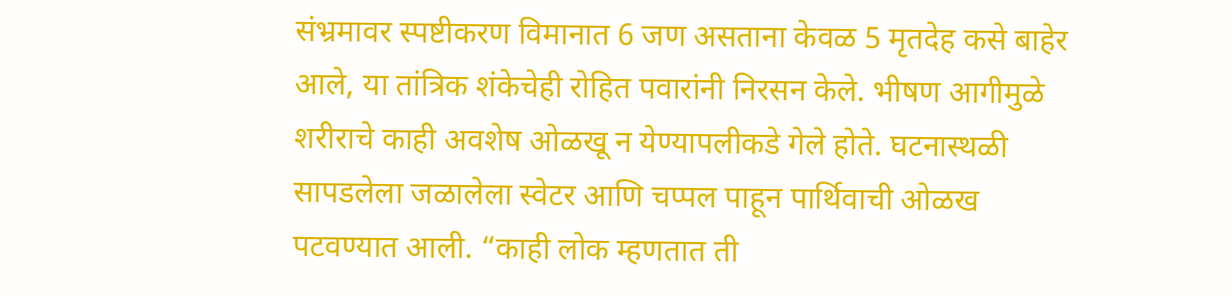संभ्रमावर स्पष्टीकरण विमानात 6 जण असताना केवळ 5 मृतदेह कसे बाहेर आले, या तांत्रिक शंकेचेही रोहित पवारांनी निरसन केले. भीषण आगीमुळे शरीराचे काही अवशेष ओळखू न येण्यापलीकडे गेले होते. घटनास्थळी सापडलेला जळालेला स्वेटर आणि चप्पल पाहून पार्थिवाची ओळख पटवण्यात आली. “काही लोक म्हणतात ती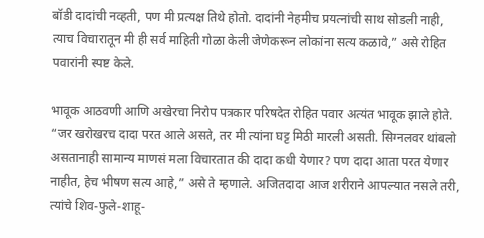बॉडी दादांची नव्हती, पण मी प्रत्यक्ष तिथे होतो. दादांनी नेहमीच प्रयत्नांची साथ सोडली नाही, त्याच विचारातून मी ही सर्व माहिती गोळा केली जेणेकरून लोकांना सत्य कळावे,” असे रोहित पवारांनी स्पष्ट केले.

भावूक आठवणी आणि अखेरचा निरोप पत्रकार परिषदेत रोहित पवार अत्यंत भावूक झाले होते. “जर खरोखरच दादा परत आले असते, तर मी त्यांना घट्ट मिठी मारली असती. सिग्नलवर थांबलो असतानाही सामान्य माणसं मला विचारतात की दादा कधी येणार? पण दादा आता परत येणार नाहीत, हेच भीषण सत्य आहे,” असे ते म्हणाले. अजितदादा आज शरीराने आपल्यात नसले तरी, त्यांचे शिव-फुले-शाहू-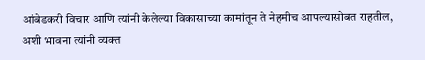आंबेडकरी विचार आणि त्यांनी केलेल्या विकासाच्या कामांतून ते नेहमीच आपल्यासोबत राहतील, अशी भावना त्यांनी व्यक्त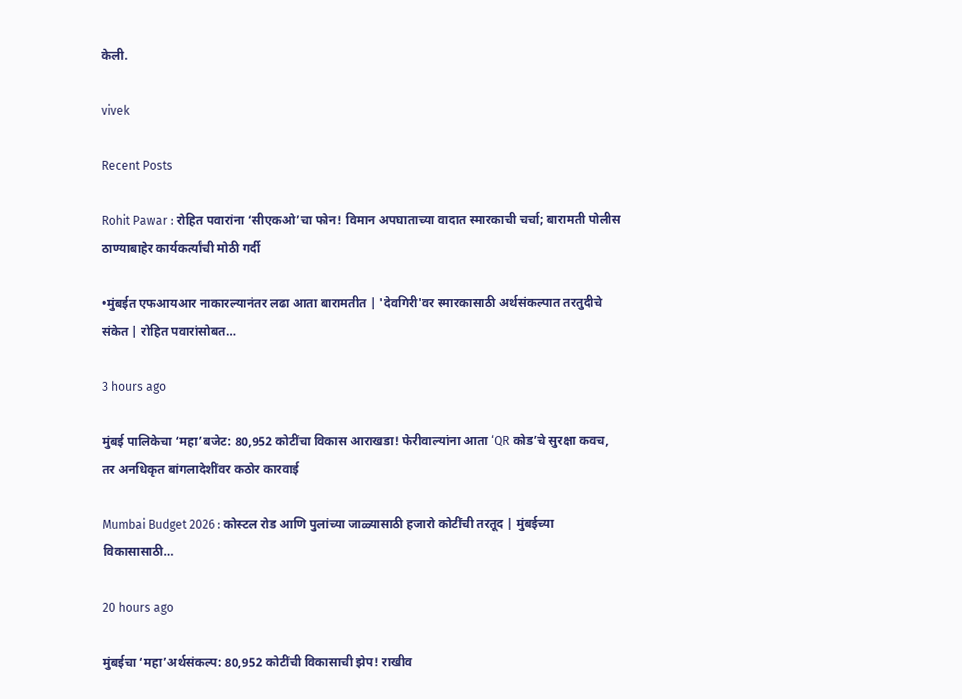केली.

vivek

Recent Posts

Rohit Pawar : रोहित पवारांना ‘सीएकओ’चा फोन! विमान अपघाताच्या वादात स्मारकाची चर्चा; बारामती पोलीस ठाण्याबाहेर कार्यकर्त्यांची मोठी गर्दी

•मुंबईत एफआयआर नाकारल्यानंतर लढा आता बारामतीत | 'देवगिरी'वर स्मारकासाठी अर्थसंकल्पात तरतुदीचे संकेत | रोहित पवारांसोबत…

3 hours ago

मुंबई पालिकेचा ‘महा’बजेट: 80,952 कोटींचा विकास आराखडा! फेरीवाल्यांना आता ‘QR कोड’चे सुरक्षा कवच, तर अनधिकृत बांगलादेशींवर कठोर कारवाई

Mumbai Budget 2026 : कोस्टल रोड आणि पुलांच्या जाळ्यासाठी हजारो कोटींची तरतूद | मुंबईच्या विकासासाठी…

20 hours ago

मुंबईचा ‘महा’अर्थसंकल्प: 80,952 कोटींची विकासाची झेप! राखीव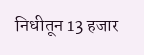निधीतून 13 हजार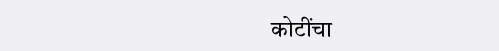कोटींचा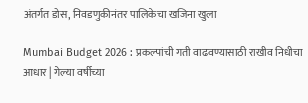अंतर्गत डोस, निवडणुकीनंतर पालिकेचा खजिना खुला

Mumbai Budget 2026 : प्रकल्पांची गती वाढवण्यासाठी राखीव निधीचा आधार | गेल्या वर्षीच्या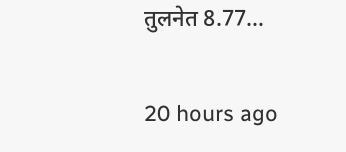तुलनेत 8.77…

20 hours ago